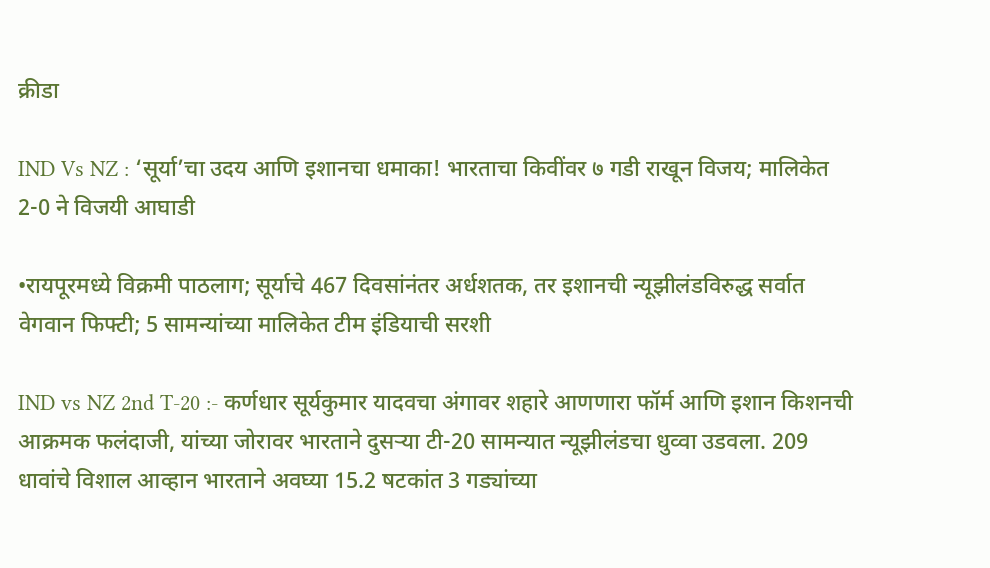क्रीडा

IND Vs NZ : ‘सूर्या’चा उदय आणि इशानचा धमाका! भारताचा किवींवर ७ गडी राखून विजय; मालिकेत 2-0 ने विजयी आघाडी

•रायपूरमध्ये विक्रमी पाठलाग; सूर्याचे 467 दिवसांनंतर अर्धशतक, तर इशानची न्यूझीलंडविरुद्ध सर्वात वेगवान फिफ्टी; 5 सामन्यांच्या मालिकेत टीम इंडियाची सरशी

IND vs NZ 2nd T-20 :- कर्णधार सूर्यकुमार यादवचा अंगावर शहारे आणणारा फॉर्म आणि इशान किशनची आक्रमक फलंदाजी, यांच्या जोरावर भारताने दुसऱ्या टी-20 सामन्यात न्यूझीलंडचा धुव्वा उडवला. 209 धावांचे विशाल आव्हान भारताने अवघ्या 15.2 षटकांत 3 गड्यांच्या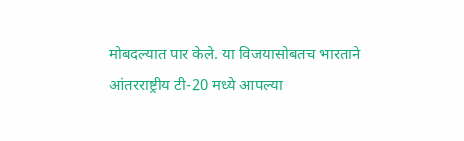मोबदल्यात पार केले. या विजयासोबतच भारताने आंतरराष्ट्रीय टी-20 मध्ये आपल्या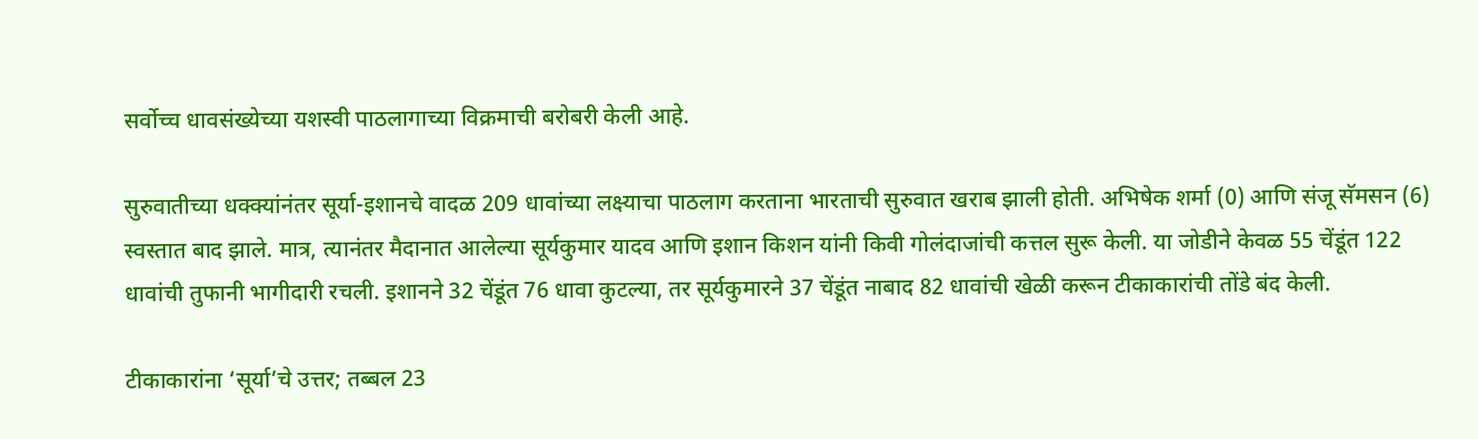सर्वोच्च धावसंख्येच्या यशस्वी पाठलागाच्या विक्रमाची बरोबरी केली आहे.

सुरुवातीच्या धक्क्यांनंतर सूर्या-इशानचे वादळ 209 धावांच्या लक्ष्याचा पाठलाग करताना भारताची सुरुवात खराब झाली होती. अभिषेक शर्मा (0) आणि संजू सॅमसन (6) स्वस्तात बाद झाले. मात्र, त्यानंतर मैदानात आलेल्या सूर्यकुमार यादव आणि इशान किशन यांनी किवी गोलंदाजांची कत्तल सुरू केली. या जोडीने केवळ 55 चेंडूंत 122 धावांची तुफानी भागीदारी रचली. इशानने 32 चेंडूंत 76 धावा कुटल्या, तर सूर्यकुमारने 37 चेंडूंत नाबाद 82 धावांची खेळी करून टीकाकारांची तोंडे बंद केली.

टीकाकारांना ‘सूर्या’चे उत्तर; तब्बल 23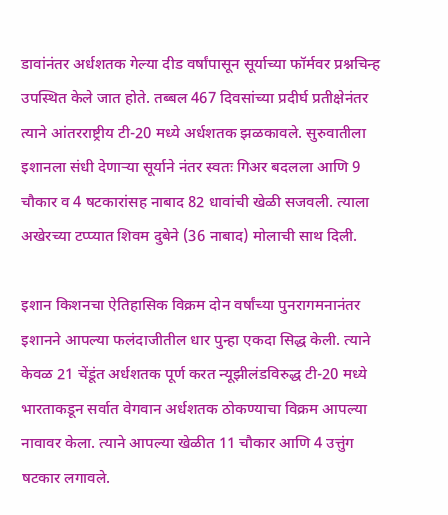डावांनंतर अर्धशतक गेल्या दीड वर्षांपासून सूर्याच्या फॉर्मवर प्रश्नचिन्ह उपस्थित केले जात होते. तब्बल 467 दिवसांच्या प्रदीर्घ प्रतीक्षेनंतर त्याने आंतरराष्ट्रीय टी-20 मध्ये अर्धशतक झळकावले. सुरुवातीला इशानला संधी देणाऱ्या सूर्याने नंतर स्वतः गिअर बदलला आणि 9 चौकार व 4 षटकारांसह नाबाद 82 धावांची खेळी सजवली. त्याला अखेरच्या टप्प्यात शिवम दुबेने (36 नाबाद) मोलाची साथ दिली.

इशान किशनचा ऐतिहासिक विक्रम दोन वर्षांच्या पुनरागमनानंतर इशानने आपल्या फलंदाजीतील धार पुन्हा एकदा सिद्ध केली. त्याने केवळ 21 चेंडूंत अर्धशतक पूर्ण करत न्यूझीलंडविरुद्ध टी-20 मध्ये भारताकडून सर्वात वेगवान अर्धशतक ठोकण्याचा विक्रम आपल्या नावावर केला. त्याने आपल्या खेळीत 11 चौकार आणि 4 उत्तुंग षटकार लगावले.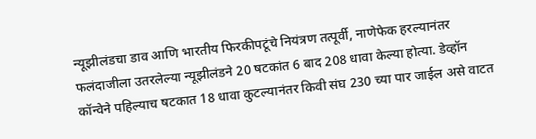न्यूझीलंडचा डाव आणि भारतीय फिरकीपटूंचे नियंत्रण तत्पूर्वी, नाणेफेक हरल्यानंतर फलंदाजीला उतरलेल्या न्यूझीलंडने 20 षटकांत 6 बाद 208 धावा केल्या होत्या. डेव्हॉन कॉन्वेने पहिल्याच षटकात 18 धावा कुटल्यानंतर किवी संघ 230 च्या पार जाईल असे वाटत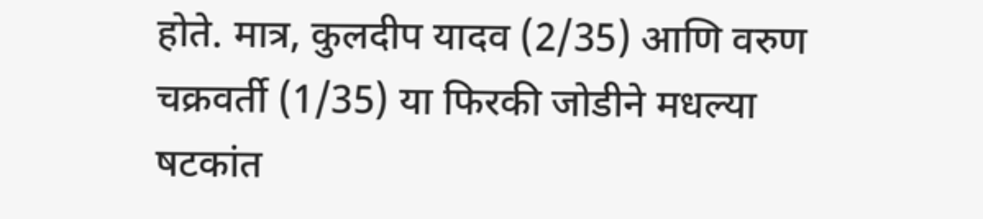होते. मात्र, कुलदीप यादव (2/35) आणि वरुण चक्रवर्ती (1/35) या फिरकी जोडीने मधल्या षटकांत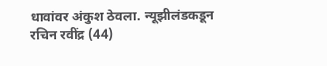धावांवर अंकुश ठेवला. न्यूझीलंडकडून रचिन रवींद्र (44)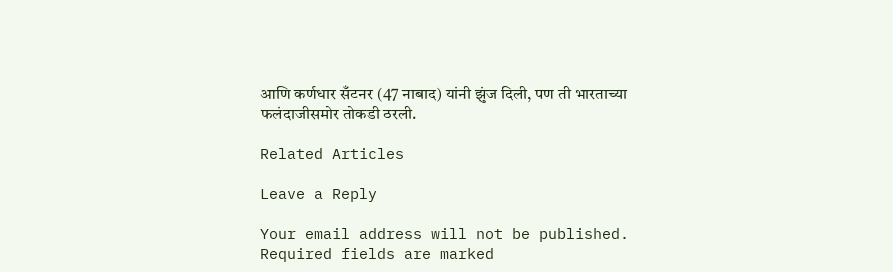आणि कर्णधार सँटनर (47 नाबाद) यांनी झुंज दिली, पण ती भारताच्या फलंदाजीसमोर तोकडी ठरली.

Related Articles

Leave a Reply

Your email address will not be published. Required fields are marked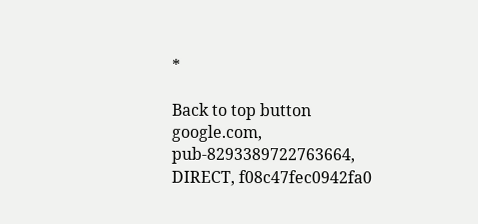*

Back to top button
google.com, pub-8293389722763664, DIRECT, f08c47fec0942fa0